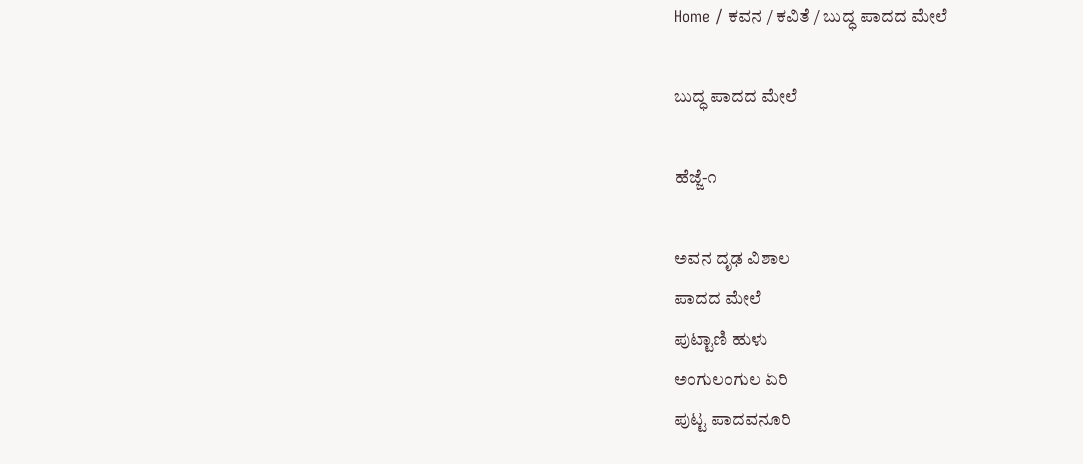Home / ಕವನ / ಕವಿತೆ / ಬುದ್ಧ ಪಾದದ ಮೇಲೆ

ಬುದ್ಧ ಪಾದದ ಮೇಲೆ

ಹೆಜ್ಜೆ-೧

ಅವನ ದೃಢ ವಿಶಾಲ
ಪಾದದ ಮೇಲೆ
ಪುಟ್ಟಾಣಿ ಹುಳು
ಅಂಗುಲಂಗುಲ ಏರಿ
ಪುಟ್ಟ ಪಾದವನೂರಿ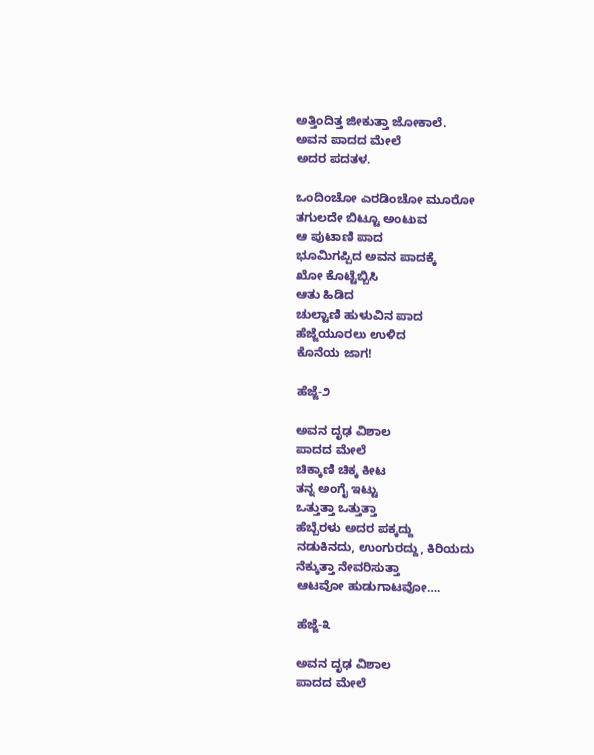ಅತ್ತಿಂದಿತ್ತ ಜೀಕುತ್ತಾ ಜೋಕಾಲೆ.
ಅವನ ಪಾದದ ಮೇಲೆ
ಅದರ ಪದತಳ.

ಒಂದಿಂಚೋ ಎರಡಿಂಚೋ ಮೂರೋ
ತಗುಲದೇ ಬಿಟ್ಟೂ ಅಂಟುವ
ಆ ಪುಟಾಣಿ ಪಾದ
ಭೂಮಿಗಪ್ಪಿದ ಅವನ ಪಾದಕ್ಕೆ
ಖೋ ಕೊಟ್ಟೆಬ್ಬಿಸಿ
ಆತು ಹಿಡಿದ
ಚುಲ್ಟಾಣಿ ಹುಳುವಿನ ಪಾದ
ಹೆಜ್ಜೆಯೂರಲು ಉಳಿದ
ಕೊನೆಯ ಜಾಗ!

ಹೆಜ್ಜೆ-೨

ಅವನ ದೃಢ ವಿಶಾಲ
ಪಾದದ ಮೇಲೆ
ಚಿಕ್ಕಾಣಿ ಚಿಕ್ಕ ಕೀಟ
ತನ್ನ ಅಂಗೈ ಇಟ್ಟು
ಒತ್ತುತ್ತಾ ಒತ್ತುತ್ತಾ
ಹೆಬ್ಬೆರಳು ಅದರ ಪಕ್ಕದ್ದು
ನಡುಕಿನದು, ಉಂಗುರದ್ದು, ಕಿರಿಯದು
ನೆಕ್ಕುತ್ತಾ ನೇವರಿಸುತ್ತಾ
ಆಟವೋ ಹುಡುಗಾಟವೋ….

ಹೆಜ್ಜೆ-೩

ಅವನ ದೃಢ ವಿಶಾಲ
ಪಾದದ ಮೇಲೆ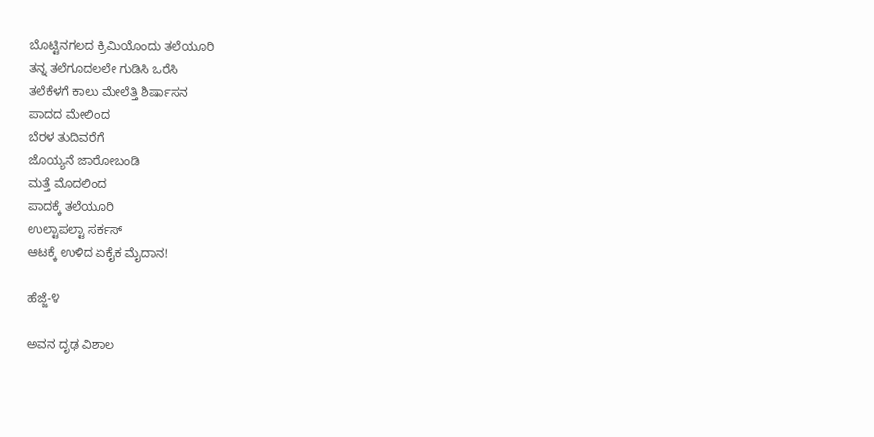ಬೊಟ್ಟಿನಗಲದ ಕ್ರಿಮಿಯೊಂದು ತಲೆಯೂರಿ
ತನ್ನ ತಲೆಗೂದಲಲೇ ಗುಡಿಸಿ ಒರೆಸಿ
ತಲೆಕೆಳಗೆ ಕಾಲು ಮೇಲೆತ್ತಿ ಶಿರ್ಷಾಸನ
ಪಾದದ ಮೇಲಿಂದ
ಬೆರಳ ತುದಿವರೆಗೆ
ಜೊಯ್ಯನೆ ಜಾರೋಬಂಡಿ
ಮತ್ತೆ ಮೊದಲಿಂದ
ಪಾದಕ್ಕೆ ತಲೆಯೂರಿ
ಉಲ್ಟಾಪಲ್ಟಾ ಸರ್ಕಸ್
ಆಟಕ್ಕೆ ಉಳಿದ ಏಕೈಕ ಮೈದಾನ!

ಹೆಜ್ಜೆ-೪

ಅವನ ದೃಢ ವಿಶಾಲ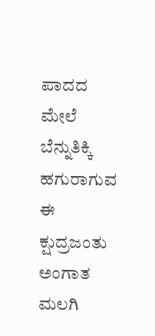ಪಾದದ ಮೇಲೆ
ಬೆನ್ನುತಿಕ್ಕಿ ಹಗುರಾಗುವ
ಈ ಕ್ಷುದ್ರಜಂತು
ಅಂಗಾತ ಮಲಗಿ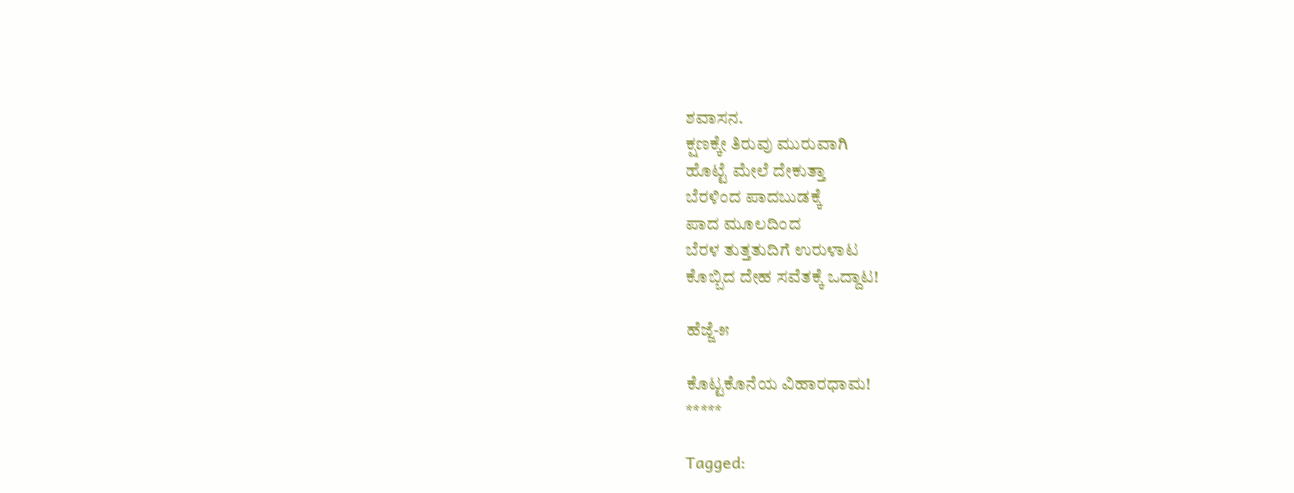ಶವಾಸನ.
ಕ್ಷಣಕ್ಕೇ ತಿರುವು ಮುರುವಾಗಿ
ಹೊಟ್ಟೆ ಮೇಲೆ ದೇಕುತ್ತಾ
ಬೆರಳಿಂದ ಪಾದಬುಡಕ್ಕೆ
ಪಾದ ಮೂಲದಿಂದ
ಬೆರಳ ತುತ್ತತುದಿಗೆ ಉರುಳಾಟ
ಕೊಬ್ಬಿದ ದೇಹ ಸವೆತಕ್ಕೆ ಒದ್ದಾಟ!

ಹೆಜ್ಜೆ-೫

ಕೊಟ್ಟಕೊನೆಯ ವಿಹಾರಧಾಮ!
*****

Tagged: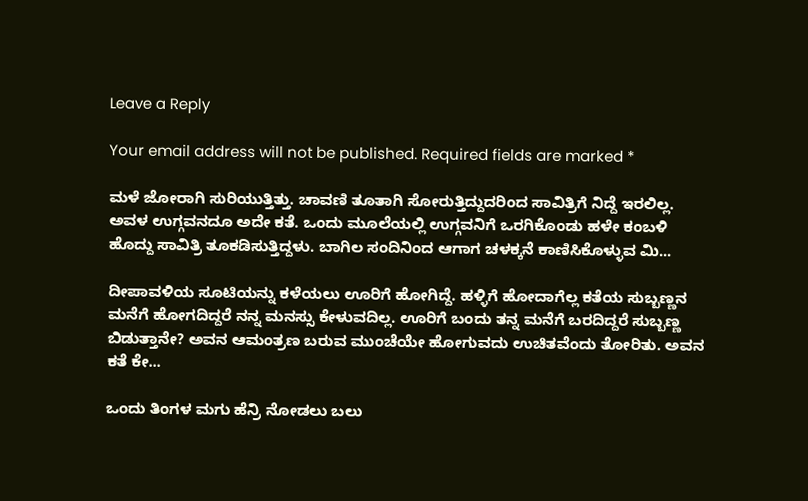Leave a Reply

Your email address will not be published. Required fields are marked *

ಮಳೆ ಜೋರಾಗಿ ಸುರಿಯುತ್ತಿತ್ತು. ಚಾವಣಿ ತೂತಾಗಿ ಸೋರುತ್ತಿದ್ದುದರಿಂದ ಸಾವಿತ್ರಿಗೆ ನಿದ್ದೆ ಇರಲಿಲ್ಲ. ಅವಳ ಉಗ್ಗವನದೂ ಅದೇ ಕತೆ. ಒಂದು ಮೂಲೆಯಲ್ಲಿ ಉಗ್ಗವನಿಗೆ ಒರಗಿಕೊಂಡು ಹಳೇ ಕಂಬಳಿ ಹೊದ್ದು ಸಾವಿತ್ರಿ ತೂಕಡಿಸುತ್ತಿದ್ದಳು. ಬಾಗಿಲ ಸಂದಿನಿಂದ ಆಗಾಗ ಚಳಕ್ಕನೆ ಕಾಣಿಸಿಕೊಳ್ಳುವ ಮಿ...

ದೀಪಾವಳಿಯ ಸೂಟಿಯನ್ನು ಕಳೆಯಲು ಊರಿಗೆ ಹೋಗಿದ್ದೆ. ಹಳ್ಳಿಗೆ ಹೋದಾಗೆಲ್ಲ ಕತೆಯ ಸುಬ್ಬಣ್ಣನ ಮನೆಗೆ ಹೋಗದಿದ್ದರೆ ನನ್ನ ಮನಸ್ಸು ಕೇಳುವದಿಲ್ಲ. ಊರಿಗೆ ಬಂದು ತನ್ನ ಮನೆಗೆ ಬರದಿದ್ದರೆ ಸುಬ್ಬಣ್ಣ ಬಿಡುತ್ತಾನೇ? ಅವನ ಆಮಂತ್ರಣ ಬರುವ ಮುಂಚೆಯೇ ಹೋಗುವದು ಉಚಿತವೆಂದು ತೋರಿತು. ಅವನ ಕತೆ ಕೇ...

ಒಂದು ತಿಂಗಳ ಮಗು ಹೆನ್ರಿ ನೋಡಲು ಬಲು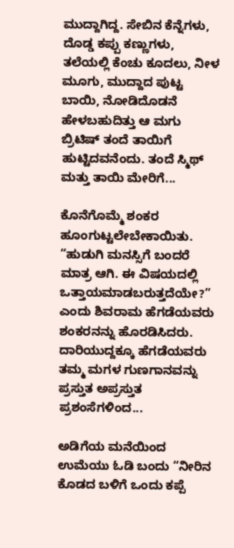ಮುದ್ದಾಗಿದ್ದ. ಸೇಬಿನ ಕೆನ್ನೆಗಳು, ದೊಡ್ಡ ಕಪ್ಪು ಕಣ್ಣುಗಳು, ತಲೆಯಲ್ಲಿ ಕೆಂಚು ಕೂದಲು, ನೀಳ ಮೂಗು, ಮುದ್ದಾದ ಪುಟ್ಟ ಬಾಯಿ, ನೋಡಿದೊಡನೆ ಹೇಳಬಹುದಿತ್ತು ಆ ಮಗು ಬ್ರಿಟಿಷ್ ತಂದೆ ತಾಯಿಗೆ ಹುಟ್ಟಿದವನೆಂದು. ತಂದೆ ಸ್ಮಿಥ್ ಮತ್ತು ತಾಯಿ ಮೇರಿಗೆ...

ಕೊನೆಗೊಮ್ಮೆ ಶಂಕರ ಹೂಂಗುಟ್ಟಲೇಬೇಕಾಯಿತು. “ಹುಡುಗಿ ಮನಸ್ಸಿಗೆ ಬಂದರೆ ಮಾತ್ರ ಆಗಿ. ಈ ವಿಷಯದಲ್ಲಿ ಒತ್ತಾಯಮಾಡಬರುತ್ತದೆಯೇ?” ಎಂದು ಶಿವರಾಮ ಹೆಗಡೆಯವರು ಶಂಕರನನ್ನು ಹೊರಡಿಸಿದರು. ದಾರಿಯುದ್ದಕ್ಕೂ ಹೆಗಡೆಯವರು ತಮ್ಮ ಮಗಳ ಗುಣಗಾನವನ್ನು ಪ್ರಸ್ತುತ ಅಪ್ರಸ್ತುತ ಪ್ರಶಂಸೆಗಳಿಂದ...

ಅಡಿಗೆಯ ಮನೆಯಿಂದ ಉಮೆಯು ಓಡಿ ಬಂದು “ನೀರಿನ ಕೊಡದ ಬಳಿಗೆ ಒಂದು ಕಪ್ಪೆ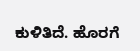ಕುಳಿತಿದೆ. ಹೊರಗೆ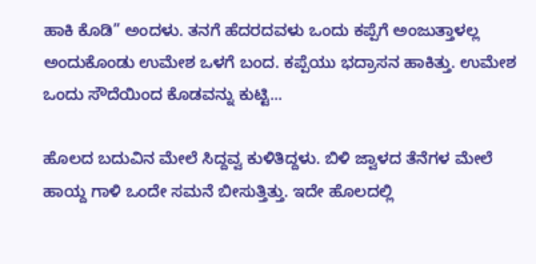ಹಾಕಿ ಕೊಡಿ” ಅಂದಳು. ತನಗೆ ಹೆದರದವಳು ಒಂದು ಕಪ್ಪೆಗೆ ಅಂಜುತ್ತಾಳಲ್ಲ ಅಂದುಕೊಂಡು ಉಮೇಶ ಒಳಗೆ ಬಂದ. ಕಪ್ಪೆಯು ಭದ್ರಾಸನ ಹಾಕಿತ್ತು. ಉಮೇಶ ಒಂದು ಸೌದೆಯಿಂದ ಕೊಡವನ್ನು ಕುಟ್ಟಿ...

ಹೊಲದ ಬದುವಿನ ಮೇಲೆ ಸಿದ್ದವ್ವ ಕುಳಿತಿದ್ದಳು. ಬಿಳಿ ಜ್ವಾಳದ ತೆನೆಗಳ ಮೇಲೆ ಹಾಯ್ದ ಗಾಳಿ ಒಂದೇ ಸಮನೆ ಬೀಸುತ್ತಿತ್ತು. ಇದೇ ಹೊಲದಲ್ಲಿ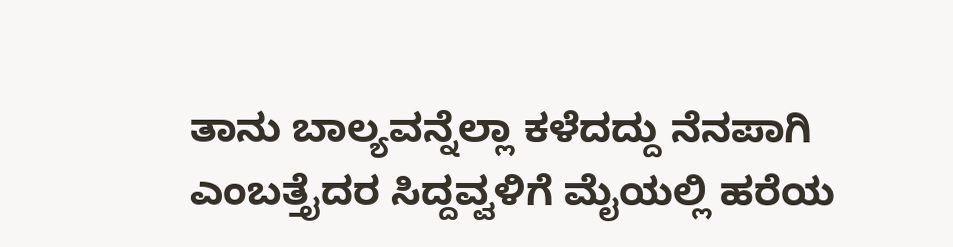ತಾನು ಬಾಲ್ಯವನ್ನೆಲ್ಲಾ ಕಳೆದದ್ದು ನೆನಪಾಗಿ ಎಂಬತ್ತೈದರ ಸಿದ್ದವ್ವಳಿಗೆ ಮೈಯಲ್ಲಿ ಹರೆಯ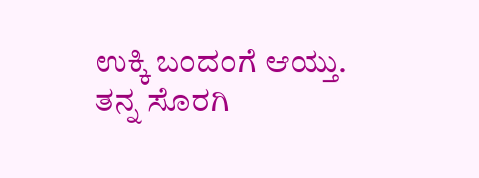ಉಕ್ಕಿ ಬಂದಂಗೆ ಆಯ್ತು. ತನ್ನ ಸೊರಗಿ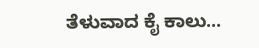ತೆಳುವಾದ ಕೈ ಕಾಲು...